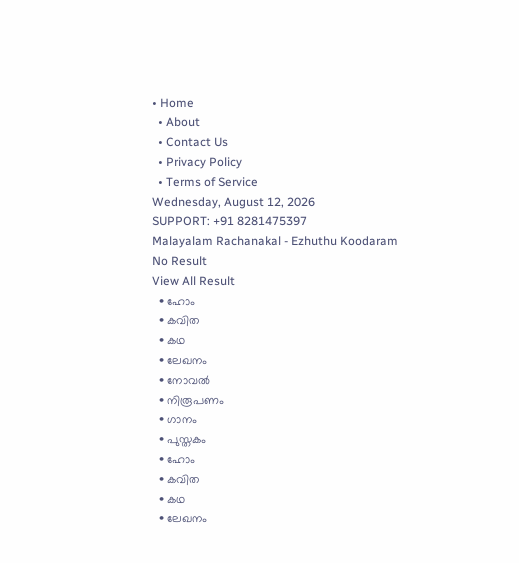• Home
  • About
  • Contact Us
  • Privacy Policy
  • Terms of Service
Wednesday, August 12, 2026
SUPPORT: +91 8281475397
Malayalam Rachanakal - Ezhuthu Koodaram
No Result
View All Result
  • ഹോം
  • കവിത
  • കഥ
  • ലേഖനം
  • നോവൽ
  • നിരൂപണം
  • ഗാനം
  • പുസ്തകം
  • ഹോം
  • കവിത
  • കഥ
  • ലേഖനം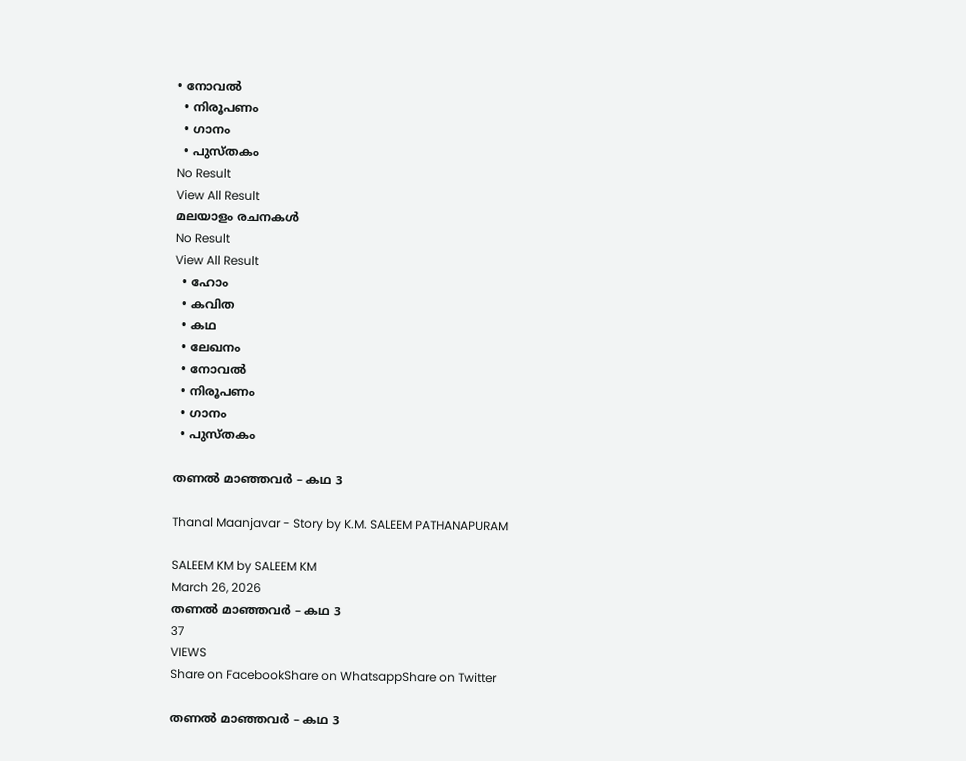• നോവൽ
  • നിരൂപണം
  • ഗാനം
  • പുസ്തകം
No Result
View All Result
മലയാളം രചനകൾ
No Result
View All Result
  • ഹോം
  • കവിത
  • കഥ
  • ലേഖനം
  • നോവൽ
  • നിരൂപണം
  • ഗാനം
  • പുസ്തകം

തണൽ മാഞ്ഞവർ – കഥ 3

Thanal Maanjavar - Story by K.M. SALEEM PATHANAPURAM

SALEEM KM by SALEEM KM
March 26, 2026
തണൽ മാഞ്ഞവർ – കഥ 3
37
VIEWS
Share on FacebookShare on WhatsappShare on Twitter

തണൽ മാഞ്ഞവർ – കഥ 3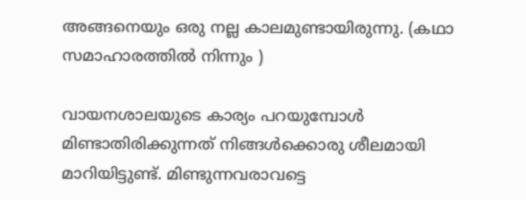അങ്ങനെയും ഒരു നല്ല കാലമുണ്ടായിരുന്നു. (കഥാ സമാഹാരത്തിൽ നിന്നും )

വായനശാലയുടെ കാര്യം പറയുമ്പോൾ മിണ്ടാതിരിക്കുന്നത് നിങ്ങൾക്കൊരു ശീലമായി മാറിയിട്ടുണ്ട്. മിണ്ടുന്നവരാവട്ടെ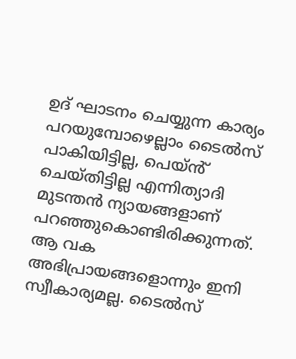ഉദ് ഘാടനം ചെയ്യുന്ന കാര്യം പറയുമ്പോഴെല്ലാം ടൈൽസ് പാകിയിട്ടില്ല, പെയ്ൻ് ചെയ്തിട്ടില്ല എന്നിത്യാദി മുടന്തൻ ന്യായങ്ങളാണ് പറഞ്ഞുകൊണ്ടിരിക്കുന്നത്. ആ വക അഭിപ്രായങ്ങളൊന്നും ഇനി സ്വീകാര്യമല്ല. ടൈൽസ്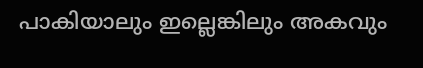പാകിയാലും ഇല്ലെങ്കിലും അകവും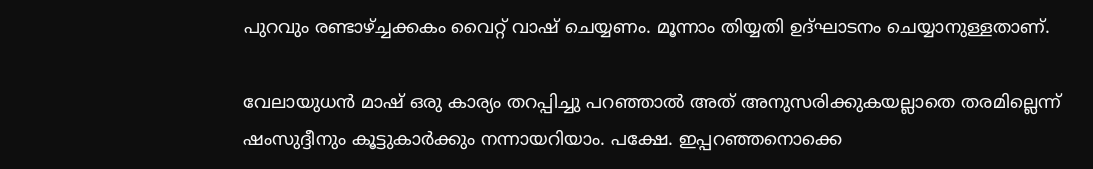പുറവും രണ്ടാഴ്ച്ചക്കകം വൈറ്റ് വാഷ് ചെയ്യണം. മൂന്നാം തിയ്യതി ഉദ്ഘാടനം ചെയ്യാനുള്ളതാണ്.

വേലായുധൻ മാഷ് ഒരു കാര്യം തറപ്പിച്ചു പറഞ്ഞാൽ അത് അനുസരിക്കുകയല്ലാതെ തരമില്ലെന്ന് ഷംസുദ്ദീനും കൂട്ടുകാർക്കും നന്നായറിയാം. പക്ഷേ. ഇപ്പറഞ്ഞനൊക്കെ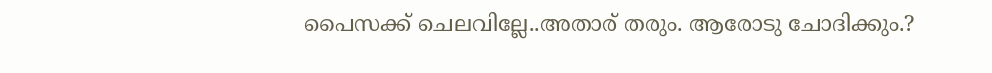പൈസക്ക് ചെലവില്ലേ..അതാര് തരും. ആരോടു ചോദിക്കും.?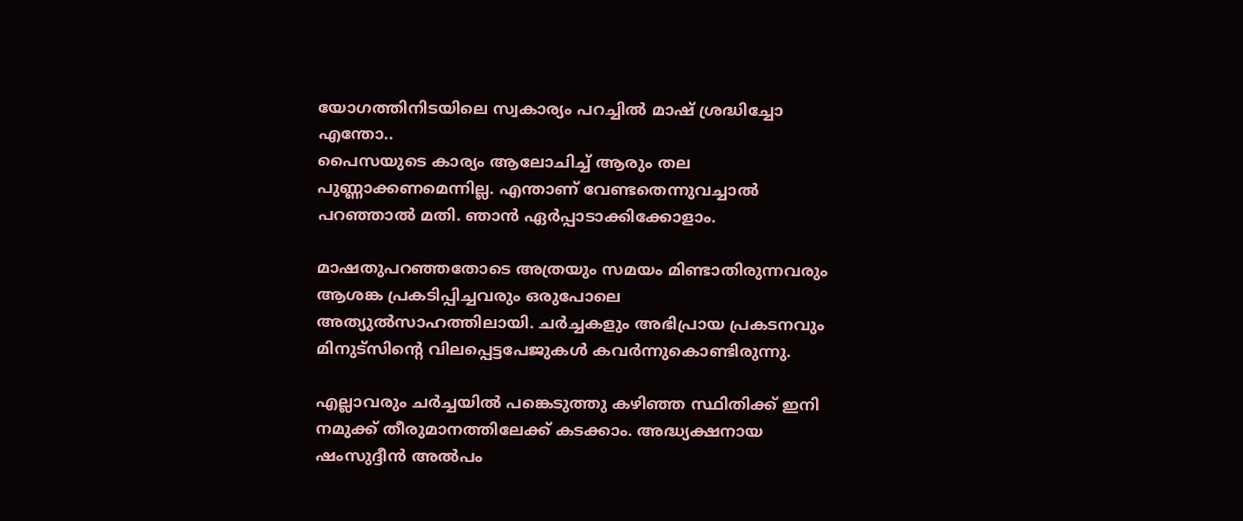യോഗത്തിനിടയിലെ സ്വകാര്യം പറച്ചിൽ മാഷ് ശ്രദ്ധിച്ചോ എന്തോ..
പൈസയുടെ കാര്യം ആലോചിച്ച് ആരും തല പുണ്ണാക്കണമെന്നില്ല. എന്താണ് വേണ്ടതെന്നുവച്ചാൽ പറഞ്ഞാൽ മതി. ഞാൻ ഏർപ്പാടാക്കിക്കോളാം.

മാഷതുപറഞ്ഞതോടെ അത്രയും സമയം മിണ്ടാതിരുന്നവരും ആശങ്ക പ്രകടിപ്പിച്ചവരും ഒരുപോലെ അത്യുൽസാഹത്തിലായി. ചർച്ചകളും അഭിപ്രായ പ്രകടനവും മിനുട്സിൻ്റെ വിലപ്പെട്ടപേജുകൾ കവർന്നുകൊണ്ടിരുന്നു.

എല്ലാവരും ചർച്ചയിൽ പങ്കെടുത്തു കഴിഞ്ഞ സ്ഥിതിക്ക് ഇനി നമുക്ക് തീരുമാനത്തിലേക്ക് കടക്കാം. അദ്ധ്യക്ഷനായ ഷംസുദ്ദീൻ അൽപം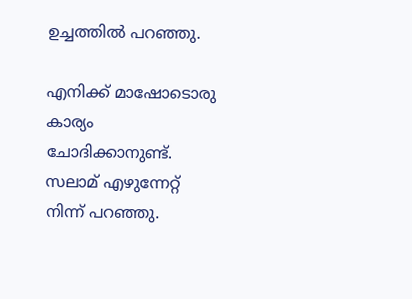ഉച്ചത്തിൽ പറഞ്ഞു.

എനിക്ക് മാഷോടൊരു കാര്യം ചോദിക്കാനുണ്ട്.
സലാമ് എഴുന്നേറ്റ് നിന്ന് പറഞ്ഞു.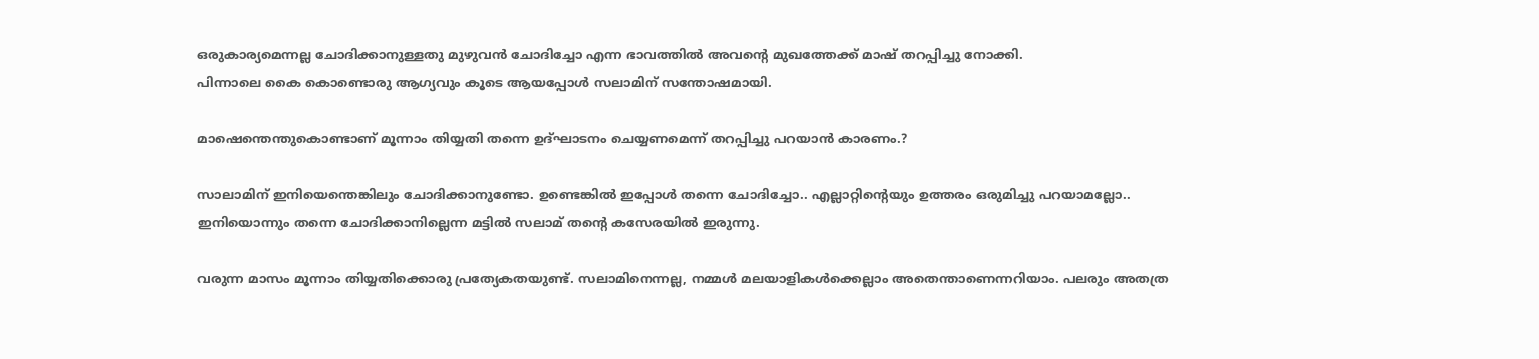ഒരുകാര്യമെന്നല്ല ചോദിക്കാനുള്ളതു മുഴുവൻ ചോദിച്ചോ എന്ന ഭാവത്തിൽ അവൻ്റെ മുഖത്തേക്ക് മാഷ് തറപ്പിച്ചു നോക്കി.
പിന്നാലെ കൈ കൊണ്ടൊരു ആഗ്യവും കൂടെ ആയപ്പോൾ സലാമിന് സന്തോഷമായി.

മാഷെന്തെന്തുകൊണ്ടാണ് മൂന്നാം തിയ്യതി തന്നെ ഉദ്ഘാടനം ചെയ്യണമെന്ന് തറപ്പിച്ചു പറയാൻ കാരണം.?

സാലാമിന് ഇനിയെന്തെങ്കിലും ചോദിക്കാനുണ്ടോ. ഉണ്ടെങ്കിൽ ഇപ്പോൾ തന്നെ ചോദിച്ചോ.. എല്ലാറ്റിൻ്റെയും ഉത്തരം ഒരുമിച്ചു പറയാമല്ലോ..
ഇനിയൊന്നും തന്നെ ചോദിക്കാനില്ലെന്ന മട്ടിൽ സലാമ് തൻ്റെ കസേരയിൽ ഇരുന്നു.

വരുന്ന മാസം മൂന്നാം തിയ്യതിക്കൊരു പ്രത്യേകതയുണ്ട്. സലാമിനെന്നല്ല, നമ്മൾ മലയാളികൾക്കെല്ലാം അതെന്താണെന്നറിയാം. പലരും അതത്ര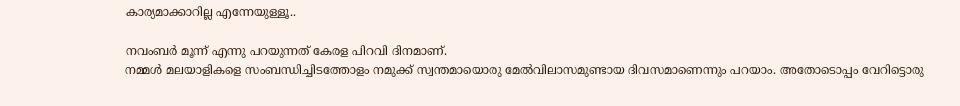കാര്യമാക്കാറില്ല എന്നേയുള്ളൂ..

നവംബർ മൂന്ന് എന്നു പറയുന്നത് കേരള പിറവി ദിനമാണ്.
നമ്മൾ മലയാളികളെ സംബന്ധിച്ചിടത്തോളം നമുക്ക് സ്വന്തമായൊരു മേൽവിലാസമുണ്ടായ ദിവസമാണെന്നും പറയാം. അതോടൊപ്പം വേറിട്ടൊരു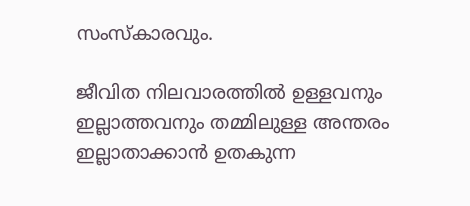സംസ്കാരവും.

ജീവിത നിലവാരത്തിൽ ഉള്ളവനും ഇല്ലാത്തവനും തമ്മിലുള്ള അന്തരം ഇല്ലാതാക്കാൻ ഉതകുന്ന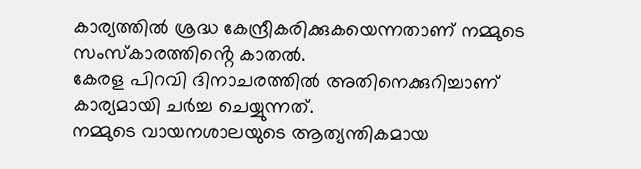കാര്യത്തിൽ ശ്രദ്ധ കേന്ദ്രീകരിക്കുകയെന്നതാണ് നമ്മുടെ സംസ്കാരത്തിൻ്റെ കാതൽ.
കേരള പിറവി ദിനാചരത്തിൽ അതിനെക്കുറിച്ചാണ് കാര്യമായി ചർച്ച ചെയ്യുന്നത്.
നമ്മുടെ വായനശാലയുടെ ആത്യന്തികമായ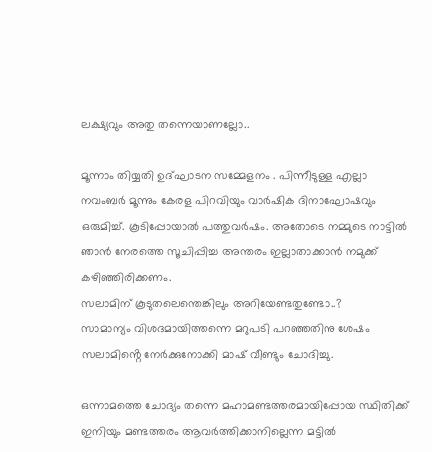ലക്ഷ്യവും അതു തന്നെയാണല്ലോ..

മൂന്നാം തിയ്യതി ഉദ്ഘാടന സമ്മേളനം . പിന്നീടുള്ള എല്ലാ നവംബർ മൂന്നും കേരള പിറവിയും വാർഷിക ദിനാഘോഷവും ഒരുമിച്ച്. കൂടിപ്പോയാൽ പത്തുവർഷം. അതോടെ നമ്മുടെ നാട്ടിൽ ഞാൻ നേരത്തെ സൂചിപ്പിച്ച അന്തരം ഇല്ലാതാക്കാൻ നമുക്ക് കഴിഞ്ഞിരിക്കണം.
സലാമിന് കൂടുതലെന്തെങ്കിലും അറിയേണ്ടതുണ്ടോ..?
സാമാന്യം വിശദമായിത്തന്നെ മറുപടി പറഞ്ഞതിനു ശേഷം സലാമിൻ്റെ നേർക്കുനോക്കി മാഷ് വീണ്ടും ചോദിച്ചു.

ഒന്നാമത്തെ ചോദ്യം തന്നെ മഹാമണ്ടത്തരമായിപ്പോയ സ്ഥിതിക്ക് ഇനിയും മണ്ടത്തരം ആവർത്തിക്കാനില്ലെന്ന മട്ടിൽ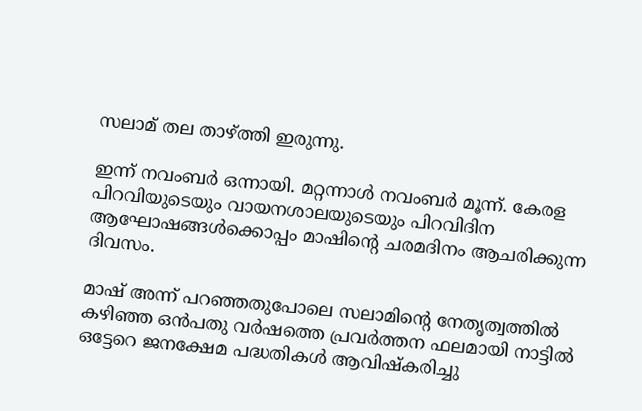സലാമ് തല താഴ്ത്തി ഇരുന്നു.

ഇന്ന് നവംബർ ഒന്നായി. മറ്റന്നാൾ നവംബർ മൂന്ന്. കേരള പിറവിയുടെയും വായനശാലയുടെയും പിറവിദിന ആഘോഷങ്ങൾക്കൊപ്പം മാഷിൻ്റെ ചരമദിനം ആചരിക്കുന്ന ദിവസം.

മാഷ് അന്ന് പറഞ്ഞതുപോലെ സലാമിൻ്റെ നേതൃത്വത്തിൽ കഴിഞ്ഞ ഒൻപതു വർഷത്തെ പ്രവർത്തന ഫലമായി നാട്ടിൽ ഒട്ടേറെ ജനക്ഷേമ പദ്ധതികൾ ആവിഷ്കരിച്ചു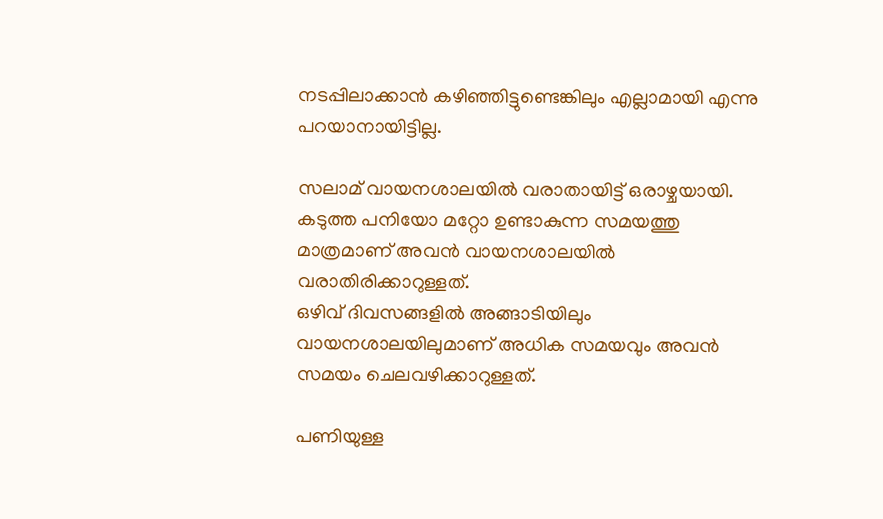നടപ്പിലാക്കാൻ കഴിഞ്ഞിട്ടുണ്ടെങ്കിലും എല്ലാമായി എന്നു പറയാനായിട്ടില്ല.

സലാമ് വായനശാലയിൽ വരാതായിട്ട് ഒരാഴ്ചയായി. കടുത്ത പനിയോ മറ്റോ ഉണ്ടാകുന്ന സമയത്തു മാത്രമാണ് അവൻ വായനശാലയിൽ വരാതിരിക്കാറുള്ളത്.
ഒഴിവ് ദിവസങ്ങളിൽ അങ്ങാടിയിലും വായനശാലയിലുമാണ് അധിക സമയവും അവൻ സമയം ചെലവഴിക്കാറുള്ളത്.

പണിയുള്ള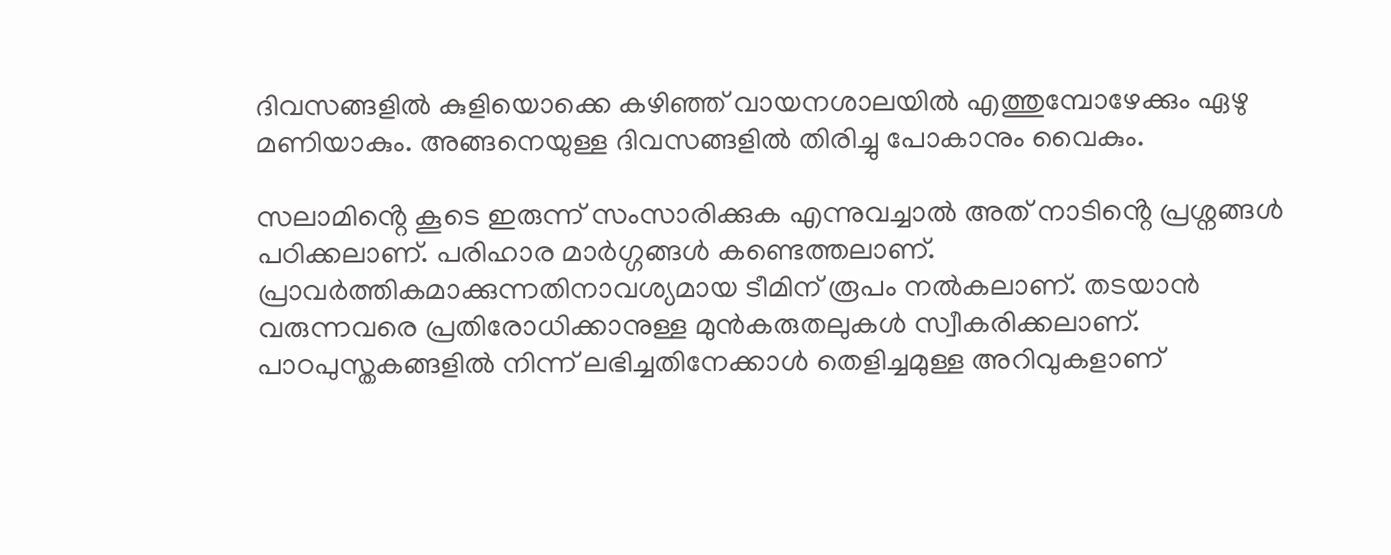ദിവസങ്ങളിൽ കുളിയൊക്കെ കഴിഞ്ഞ് വായനശാലയിൽ എത്തുമ്പോഴേക്കും ഏഴു മണിയാകും. അങ്ങനെയുള്ള ദിവസങ്ങളിൽ തിരിച്ചു പോകാനും വൈകും.

സലാമിൻ്റെ കൂടെ ഇരുന്ന് സംസാരിക്കുക എന്നുവച്ചാൽ അത് നാടിൻ്റെ പ്രശ്നങ്ങൾ പഠിക്കലാണ്. പരിഹാര മാർഗ്ഗങ്ങൾ കണ്ടെത്തലാണ്. പ്രാവർത്തികമാക്കുന്നതിനാവശ്യമായ ടീമിന് രൂപം നൽകലാണ്. തടയാൻ വരുന്നവരെ പ്രതിരോധിക്കാനുള്ള മുൻകരുതലുകൾ സ്വീകരിക്കലാണ്. പാഠപുസ്തകങ്ങളിൽ നിന്ന് ലഭിച്ചതിനേക്കാൾ തെളിച്ചമുള്ള അറിവുകളാണ്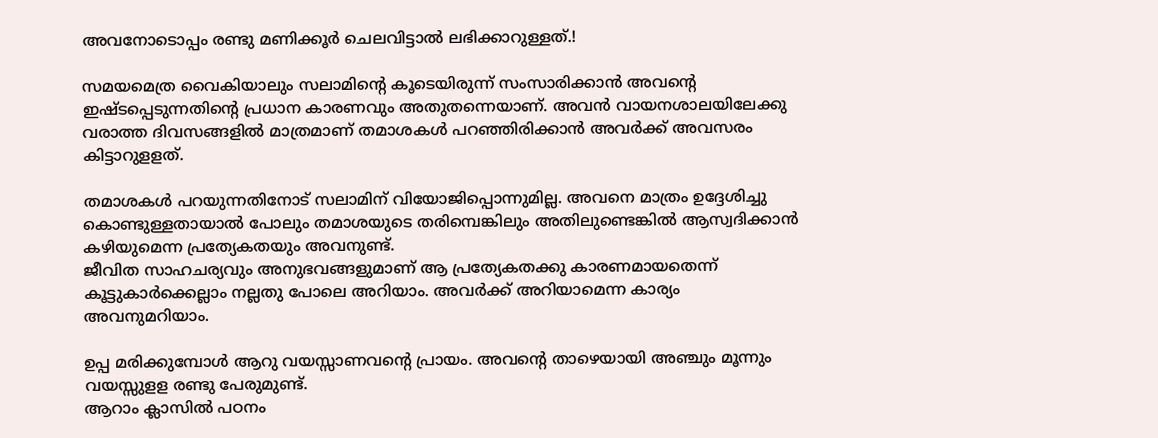അവനോടൊപ്പം രണ്ടു മണിക്കൂർ ചെലവിട്ടാൽ ലഭിക്കാറുള്ളത്.!

സമയമെത്ര വൈകിയാലും സലാമിൻ്റെ കൂടെയിരുന്ന് സംസാരിക്കാൻ അവൻ്റെ ഇഷ്ടപ്പെടുന്നതിൻ്റെ പ്രധാന കാരണവും അതുതന്നെയാണ്. അവൻ വായനശാലയിലേക്കു വരാത്ത ദിവസങ്ങളിൽ മാത്രമാണ് തമാശകൾ പറഞ്ഞിരിക്കാൻ അവർക്ക് അവസരം കിട്ടാറുളളത്.

തമാശകൾ പറയുന്നതിനോട് സലാമിന് വിയോജിപ്പൊന്നുമില്ല. അവനെ മാത്രം ഉദ്ദേശിച്ചു കൊണ്ടുള്ളതായാൽ പോലും തമാശയുടെ തരിമ്പെങ്കിലും അതിലുണ്ടെങ്കിൽ ആസ്വദിക്കാൻ കഴിയുമെന്ന പ്രത്യേകതയും അവനുണ്ട്.
ജീവിത സാഹചര്യവും അനുഭവങ്ങളുമാണ് ആ പ്രത്യേകതക്കു കാരണമായതെന്ന് കൂട്ടുകാർക്കെല്ലാം നല്ലതു പോലെ അറിയാം. അവർക്ക് അറിയാമെന്ന കാര്യം അവനുമറിയാം.

ഉപ്പ മരിക്കുമ്പോൾ ആറു വയസ്സാണവൻ്റെ പ്രായം. അവൻ്റെ താഴെയായി അഞ്ചും മൂന്നും വയസ്സുളള രണ്ടു പേരുമുണ്ട്.
ആറാം ക്ലാസിൽ പഠനം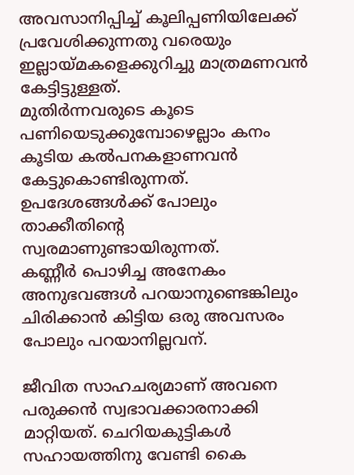അവസാനിപ്പിച്ച് കൂലിപ്പണിയിലേക്ക് പ്രവേശിക്കുന്നതു വരെയും ഇല്ലായ്മകളെക്കുറിച്ചു മാത്രമണവൻ കേട്ടിട്ടുള്ളത്.
മുതിർന്നവരുടെ കൂടെ പണിയെടുക്കുമ്പോഴെല്ലാം കനം കൂടിയ കൽപനകളാണവൻ കേട്ടുകൊണ്ടിരുന്നത്.
ഉപദേശങ്ങൾക്ക് പോലും താക്കീതിൻ്റെ സ്വരമാണുണ്ടായിരുന്നത്.
കണ്ണീർ പൊഴിച്ച അനേകം അനുഭവങ്ങൾ പറയാനുണ്ടെങ്കിലും ചിരിക്കാൻ കിട്ടിയ ഒരു അവസരം പോലും പറയാനില്ലവന്.

ജീവിത സാഹചര്യമാണ് അവനെ പരുക്കൻ സ്വഭാവക്കാരനാക്കി മാറ്റിയത്. ചെറിയകുട്ടികൾ സഹായത്തിനു വേണ്ടി കൈ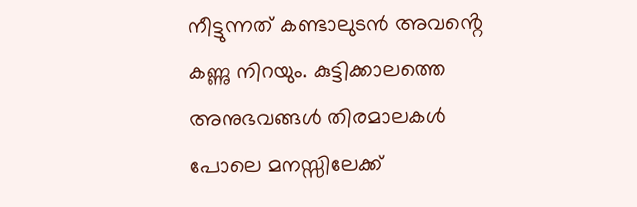നീട്ടുന്നത് കണ്ടാലുടൻ അവൻ്റെ കണ്ണു നിറയും. കുട്ടിക്കാലത്തെ അനുഭവങ്ങൾ തിരമാലകൾ പോലെ മനസ്സിലേക്ക്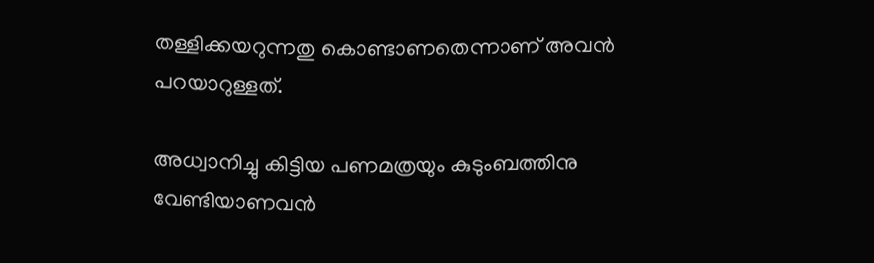തള്ളിക്കയറുന്നതു കൊണ്ടാണതെന്നാണ് അവൻ പറയാറുള്ളത്.

അധ്വാനിച്ചു കിട്ടിയ പണമത്രയും കുടുംബത്തിനു വേണ്ടിയാണവൻ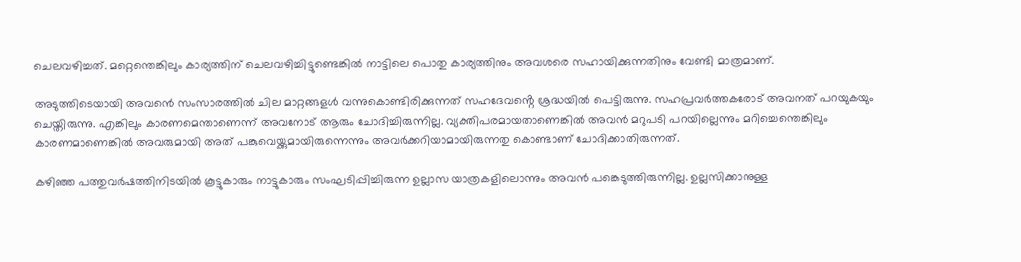ചെലവഴിച്ചത്. മറ്റെന്തെങ്കിലും കാര്യത്തിന് ചെലവഴിച്ചിട്ടുണ്ടെങ്കിൽ നാട്ടിലെ പൊതു കാര്യത്തിനും അവശരെ സഹായിക്കുന്നതിനും വേണ്ടി മാത്രമാണ്.

അടുത്തിടെയായി അവൻെ സംസാരത്തിൽ ചില മാറ്റങ്ങളൾ വന്നുകൊണ്ടിരിക്കുന്നത് സഹദേവൻ്റെ ശ്രദ്ധയിൽ പെട്ടിരുന്നു. സഹപ്രവർത്തകരോട് അവനത് പറയുകയും ചെയ്തിരുന്നു. എങ്കിലും കാരണമെന്താണെന്ന് അവനോട് ആരും ചോദിച്ചിരുന്നില്ല. വ്യക്തിപരമായതാണെങ്കിൽ അവൻ മറുപടി പറയില്ലെന്നും മറിച്ചെന്തെങ്കിലും കാരണമാണെങ്കിൽ അവരുമായി അത് പങ്കുവെയ്ക്കുമായിരുന്നെന്നും അവർക്കറിയാമായിരുന്നതു കൊണ്ടാണ് ചോദിക്കാതിരുന്നത്.

കഴിഞ്ഞ പത്തുവർഷത്തിനിടയിൽ കൂട്ടുകാരും നാട്ടുകാരും സംഘടിപ്പിച്ചിരുന്ന ഉല്ലാസ യാത്രകളിലൊന്നും അവൻ പങ്കെടുത്തിരുന്നില്ല. ഉല്ലസിക്കാനുള്ള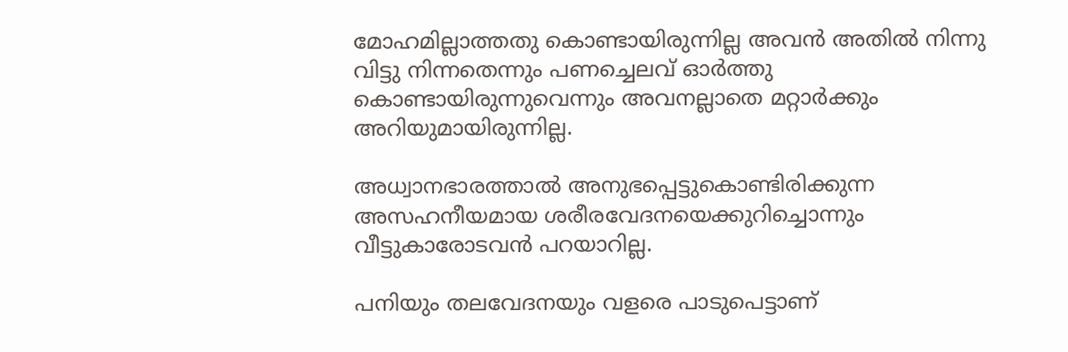മോഹമില്ലാത്തതു കൊണ്ടായിരുന്നില്ല അവൻ അതിൽ നിന്നു വിട്ടു നിന്നതെന്നും പണച്ചെലവ് ഓർത്തു കൊണ്ടായിരുന്നുവെന്നും അവനല്ലാതെ മറ്റാർക്കും അറിയുമായിരുന്നില്ല.

അധ്വാനഭാരത്താൽ അനുഭപ്പെട്ടുകൊണ്ടിരിക്കുന്ന അസഹനീയമായ ശരീരവേദനയെക്കുറിച്ചൊന്നും വീട്ടുകാരോടവൻ പറയാറില്ല.

പനിയും തലവേദനയും വളരെ പാടുപെട്ടാണ്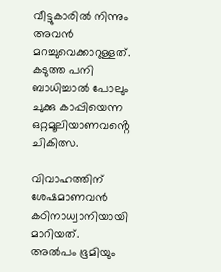വീട്ടുകാരിൽ നിന്നും അവൻ മറച്ചുവെക്കാറുള്ളത്. കടുത്ത പനി ബാധിച്ചാൽ പോലും ചുക്കു കാപ്പിയെന്ന ഒറ്റമൂലിയാണവൻ്റെ ചികിത്സ.

വിവാഹത്തിന് ശേഷമാണവൻ കഠിനാധ്വാനിയായി മാറിയത്.
അൽപം ഭൂമിയും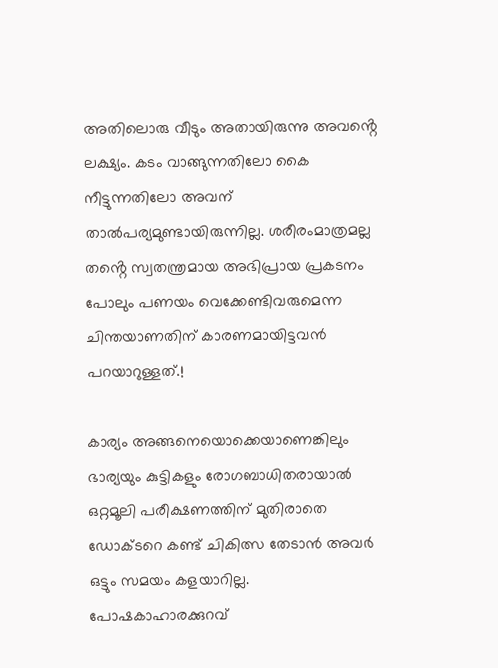അതിലൊരു വീടും അതായിരുന്നു അവൻ്റെ ലക്ഷ്യം. കടം വാങ്ങുന്നതിലോ കൈ നീട്ടുന്നതിലോ അവന് താൽപര്യമുണ്ടായിരുന്നില്ല. ശരീരംമാത്രമല്ല തൻ്റെ സ്വതന്ത്രമായ അഭിപ്രായ പ്രകടനം പോലും പണയം വെക്കേണ്ടിവരുമെന്ന ചിന്തയാണതിന് കാരണമായിട്ടവൻ പറയാറുള്ളത്.!

കാര്യം അങ്ങനെയൊക്കെയാണെങ്കിലും ഭാര്യയും കുട്ടികളും രോഗബാധിതരായാൽ ഒറ്റമൂലി പരീക്ഷണത്തിന് മുതിരാതെ ഡോക്ടറെ കണ്ട് ചികിത്സ തേടാൻ അവർ ഒട്ടും സമയം കളയാറില്ല. പോഷകാഹാരക്കുറവ്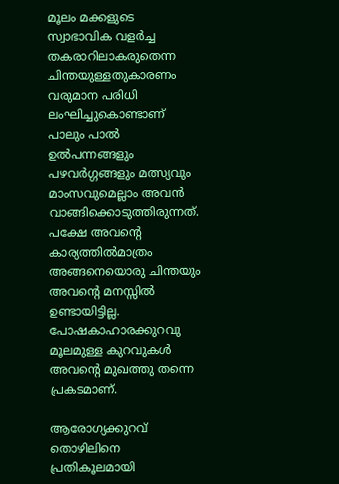മൂലം മക്കളുടെ സ്വാഭാവിക വളർച്ച തകരാറിലാകരുതെന്ന ചിന്തയുള്ളതുകാരണം വരുമാന പരിധി ലംഘിച്ചുകൊണ്ടാണ് പാലും പാൽ ഉൽപന്നങ്ങളും പഴവർഗ്ഗങ്ങളും മത്സ്യവും മാംസവുമെല്ലാം അവൻ വാങ്ങിക്കൊടുത്തിരുന്നത്.
പക്ഷേ അവൻ്റെ കാര്യത്തിൽമാത്രം അങ്ങനെയൊരു ചിന്തയും അവൻ്റെ മനസ്സിൽ ഉണ്ടായിട്ടില്ല.
പോഷകാഹാരക്കുറവു മൂലമുള്ള കുറവുകൾ അവൻ്റെ മുഖത്തു തന്നെ പ്രകടമാണ്.

ആരോഗ്യക്കുറവ് തൊഴിലിനെ പ്രതികൂലമായി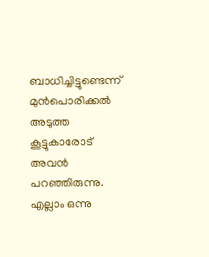ബാധിച്ചിട്ടുണ്ടെന്ന് മുൻപൊരിക്കൽ അടുത്ത കൂട്ടുകാരോട് അവൻ പറഞ്ഞിരുന്നു. എല്ലാം ഒന്നു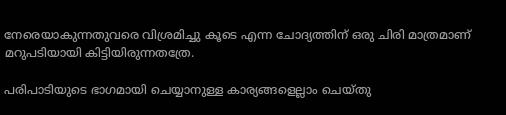നേരെയാകുന്നതുവരെ വിശ്രമിച്ചു കൂടെ എന്ന ചോദ്യത്തിന് ഒരു ചിരി മാത്രമാണ് മറുപടിയായി കിട്ടിയിരുന്നതത്രേ.

പരിപാടിയുടെ ഭാഗമായി ചെയ്യാനുള്ള കാര്യങ്ങളെല്ലാം ചെയ്തു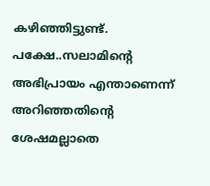കഴിഞ്ഞിട്ടുണ്ട്. പക്ഷേ..സലാമിൻ്റെ അഭിപ്രായം എന്താണെന്ന് അറിഞ്ഞതിൻ്റെ ശേഷമല്ലാതെ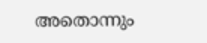അതൊന്നും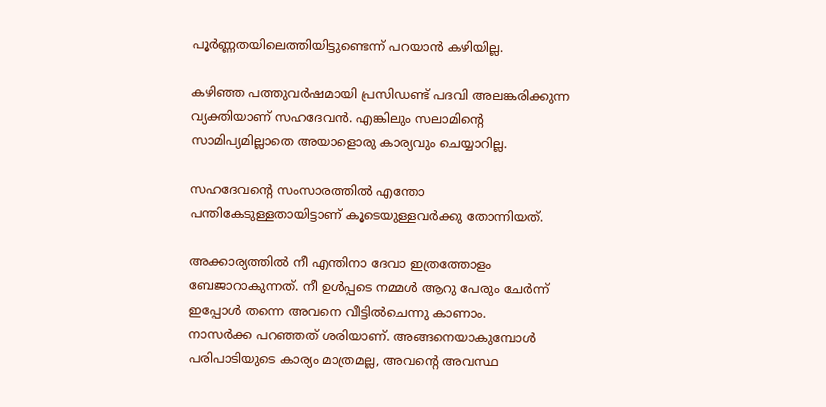പൂർണ്ണതയിലെത്തിയിട്ടുണ്ടെന്ന് പറയാൻ കഴിയില്ല.

കഴിഞ്ഞ പത്തുവർഷമായി പ്രസിഡണ്ട് പദവി അലങ്കരിക്കുന്ന വ്യക്തിയാണ് സഹദേവൻ. എങ്കിലും സലാമിൻ്റെ സാമിപ്യമില്ലാതെ അയാളൊരു കാര്യവും ചെയ്യാറില്ല.

സഹദേവൻ്റെ സംസാരത്തിൽ എന്തോ പന്തികേടുള്ളതായിട്ടാണ് കൂടെയുള്ളവർക്കു തോന്നിയത്.

അക്കാര്യത്തിൽ നീ എന്തിനാ ദേവാ ഇത്രത്തോളം ബേജാറാകുന്നത്. നീ ഉൾപ്പടെ നമ്മൾ ആറു പേരും ചേർന്ന് ഇപ്പോൾ തന്നെ അവനെ വീട്ടിൽചെന്നു കാണാം.
നാസർക്ക പറഞ്ഞത് ശരിയാണ്. അങ്ങനെയാകുമ്പോൾ പരിപാടിയുടെ കാര്യം മാത്രമല്ല, അവൻ്റെ അവസ്ഥ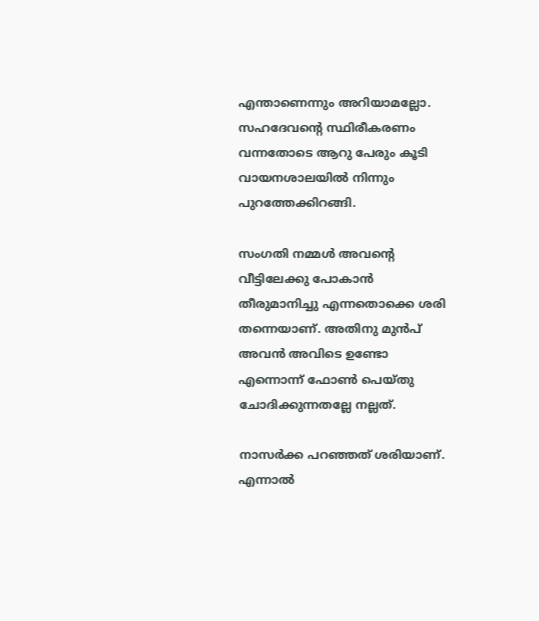എന്താണെന്നും അറിയാമല്ലോ.
സഹദേവൻ്റെ സ്ഥിരീകരണം വന്നതോടെ ആറു പേരും കൂടി വായനശാലയിൽ നിന്നും പുറത്തേക്കിറങ്ങി.

സംഗതി നമ്മൾ അവൻ്റെ വീട്ടിലേക്കു പോകാൻ തീരുമാനിച്ചു എന്നതൊക്കെ ശരി തന്നെയാണ്. അതിനു മുൻപ് അവൻ അവിടെ ഉണ്ടോ എന്നൊന്ന് ഫോൺ പെയ്തു ചോദിക്കുന്നതല്ലേ നല്ലത്.

നാസർക്ക പറഞ്ഞത് ശരിയാണ്. എന്നാൽ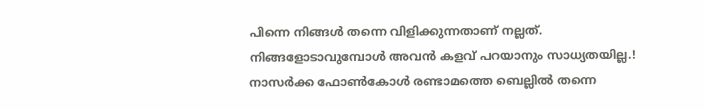പിന്നെ നിങ്ങൾ തന്നെ വിളിക്കുന്നതാണ് നല്ലത്. നിങ്ങളോടാവുമ്പോൾ അവൻ കളവ് പറയാനും സാധ്യതയില്ല.!
നാസർക്ക ഫോൺകോൾ രണ്ടാമത്തെ ബെല്ലിൽ തന്നെ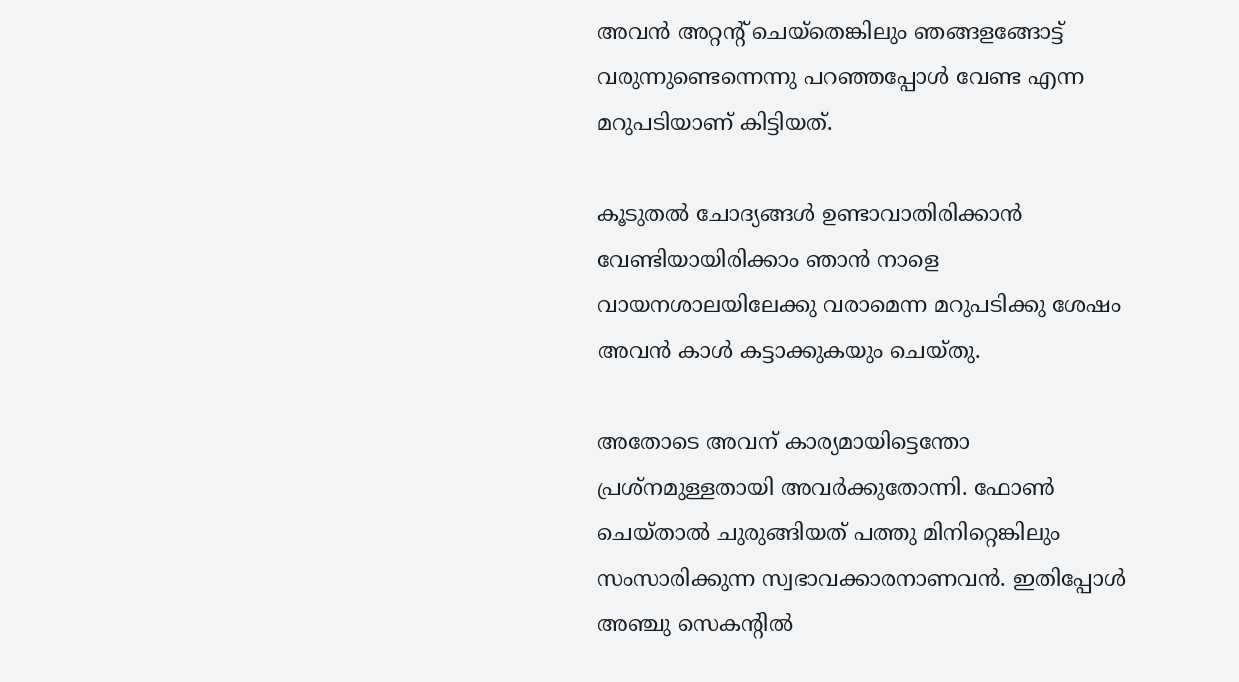അവൻ അറ്റന്റ് ചെയ്തെങ്കിലും ഞങ്ങളങ്ങോട്ട് വരുന്നുണ്ടെന്നെന്നു പറഞ്ഞപ്പോൾ വേണ്ട എന്ന മറുപടിയാണ് കിട്ടിയത്.

കൂടുതൽ ചോദ്യങ്ങൾ ഉണ്ടാവാതിരിക്കാൻ വേണ്ടിയായിരിക്കാം ഞാൻ നാളെ വായനശാലയിലേക്കു വരാമെന്ന മറുപടിക്കു ശേഷം അവൻ കാൾ കട്ടാക്കുകയും ചെയ്തു.

അതോടെ അവന് കാര്യമായിട്ടെന്തോ പ്രശ്നമുള്ളതായി അവർക്കുതോന്നി. ഫോൺ ചെയ്താൽ ചുരുങ്ങിയത് പത്തു മിനിറ്റെങ്കിലും സംസാരിക്കുന്ന സ്വഭാവക്കാരനാണവൻ. ഇതിപ്പോൾ അഞ്ചു സെകന്റിൽ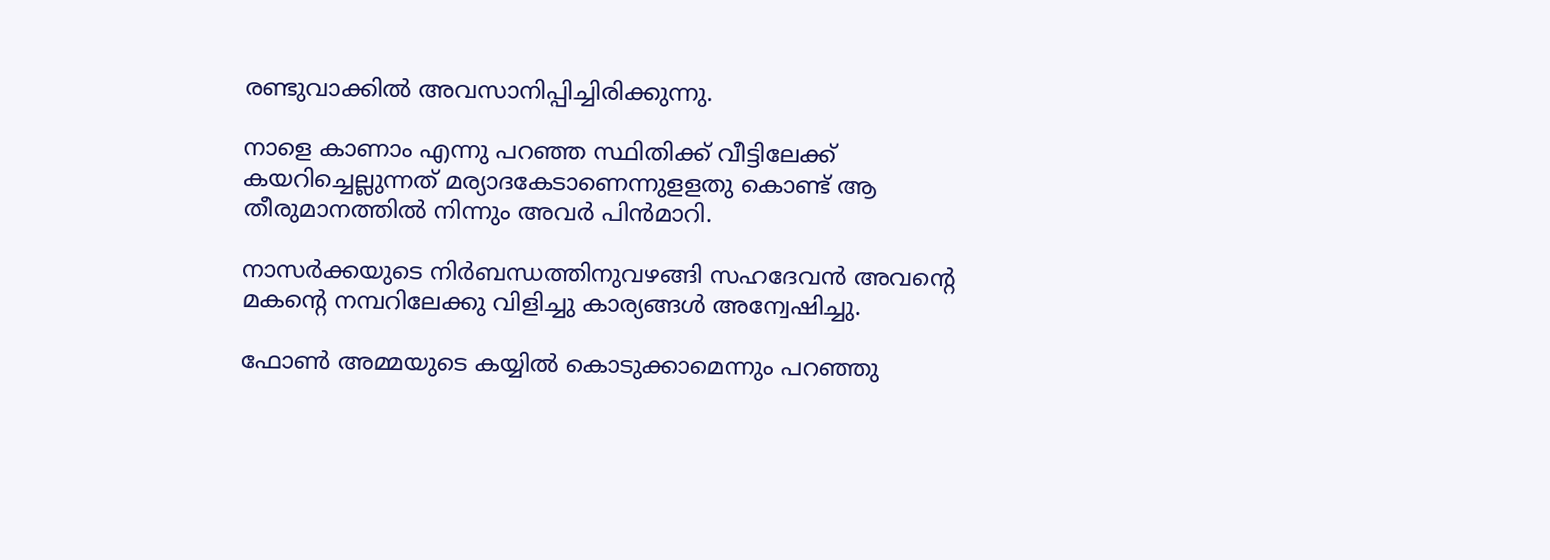രണ്ടുവാക്കിൽ അവസാനിപ്പിച്ചിരിക്കുന്നു.

നാളെ കാണാം എന്നു പറഞ്ഞ സ്ഥിതിക്ക് വീട്ടിലേക്ക് കയറിച്ചെല്ലുന്നത് മര്യാദകേടാണെന്നുളളതു കൊണ്ട് ആ തീരുമാനത്തിൽ നിന്നും അവർ പിൻമാറി.

നാസർക്കയുടെ നിർബന്ധത്തിനുവഴങ്ങി സഹദേവൻ അവൻ്റെ മകൻ്റെ നമ്പറിലേക്കു വിളിച്ചു കാര്യങ്ങൾ അന്വേഷിച്ചു.

ഫോൺ അമ്മയുടെ കയ്യിൽ കൊടുക്കാമെന്നും പറഞ്ഞു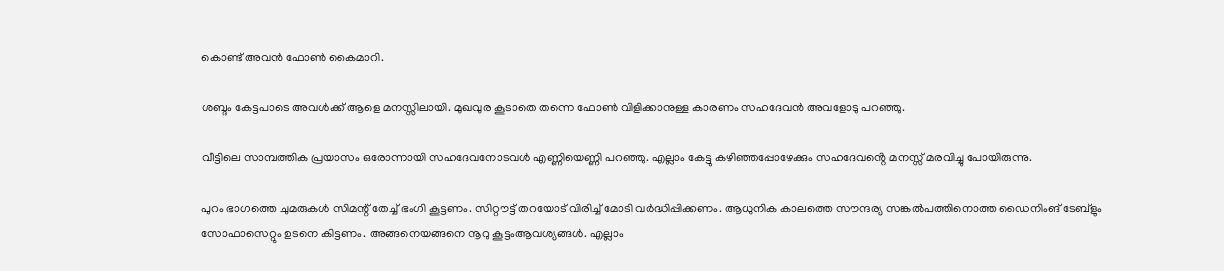കൊണ്ട് അവൻ ഫോൺ കൈമാറി.

ശബ്ദം കേട്ടപാടെ അവൾക്ക് ആളെ മനസ്സിലായി. മുഖവുര കൂടാതെ തന്നെ ഫോൺ വിളിക്കാനുള്ള കാരണം സഹദേവൻ അവളോടു പറഞ്ഞു.

വീട്ടിലെ സാമ്പത്തിക പ്രയാസം ഒരോന്നായി സഹദേവനോടവൾ എണ്ണിയെണ്ണി പറഞ്ഞു. എല്ലാം കേട്ടു കഴിഞ്ഞപ്പോഴേക്കും സഹദേവൻ്റെ മനസ്സ് മരവിച്ചു പോയിരുന്നു.

പുറം ഭാഗത്തെ ചുമരുകൾ സിമന്റ് തേച്ച് ഭംഗി കൂട്ടണം. സിറ്റൗട്ട് തറയോട് വിരിച്ച് മോടി വർദ്ധിപ്പിക്കണം. ആധുനിക കാലത്തെ സൗന്ദര്യ സങ്കൽപത്തിനൊത്ത ഡൈനിംങ് ടേബ്ളും സോഫാസെറ്റും ഉടനെ കിട്ടണം. അങ്ങനെയങ്ങനെ നൂറു കൂട്ടംആവശ്യങ്ങൾ. എല്ലാം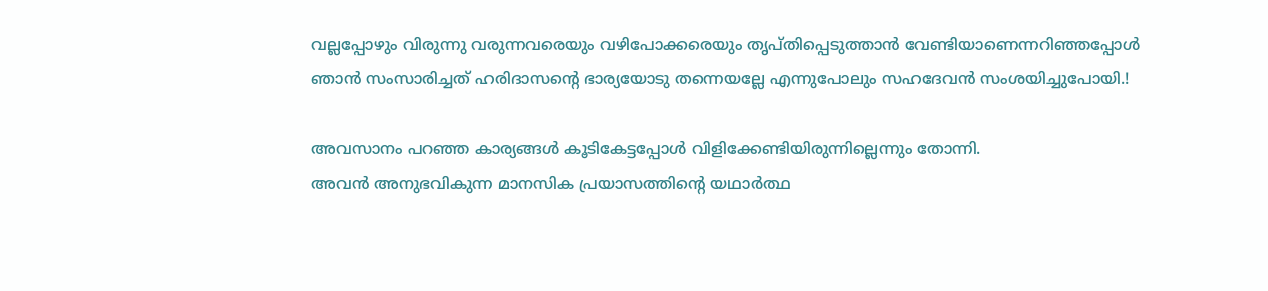വല്ലപ്പോഴും വിരുന്നു വരുന്നവരെയും വഴിപോക്കരെയും തൃപ്തിപ്പെടുത്താൻ വേണ്ടിയാണെന്നറിഞ്ഞപ്പോൾ ഞാൻ സംസാരിച്ചത് ഹരിദാസൻ്റെ ഭാര്യയോടു തന്നെയല്ലേ എന്നുപോലും സഹദേവൻ സംശയിച്ചുപോയി.!

അവസാനം പറഞ്ഞ കാര്യങ്ങൾ കൂടികേട്ടപ്പോൾ വിളിക്കേണ്ടിയിരുന്നില്ലെന്നും തോന്നി.
അവൻ അനുഭവികുന്ന മാനസിക പ്രയാസത്തിൻ്റെ യഥാർത്ഥ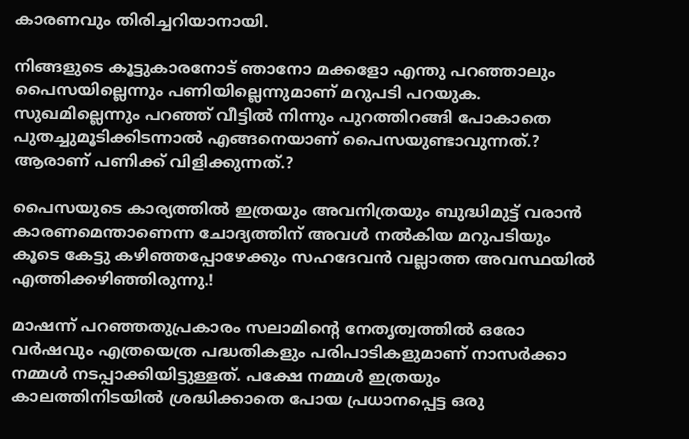കാരണവും തിരിച്ചറിയാനായി.

നിങ്ങളുടെ കൂട്ടുകാരനോട് ഞാനോ മക്കളോ എന്തു പറഞ്ഞാലും പൈസയില്ലെന്നും പണിയില്ലെന്നുമാണ് മറുപടി പറയുക.
സുഖമില്ലെന്നും പറഞ്ഞ് വീട്ടിൽ നിന്നും പുറത്തിറങ്ങി പോകാതെ പുതച്ചുമൂടിക്കിടന്നാൽ എങ്ങനെയാണ് പൈസയുണ്ടാവുന്നത്.? ആരാണ് പണിക്ക് വിളിക്കുന്നത്.?

പൈസയുടെ കാര്യത്തിൽ ഇത്രയും അവനിത്രയും ബുദ്ധിമുട്ട് വരാൻ കാരണമെന്താണെന്ന ചോദ്യത്തിന് അവൾ നൽകിയ മറുപടിയും കൂടെ കേട്ടു കഴിഞ്ഞപ്പോഴേക്കും സഹദേവൻ വല്ലാത്ത അവസ്ഥയിൽ എത്തിക്കഴിഞ്ഞിരുന്നു.!

മാഷന്ന് പറഞ്ഞതുപ്രകാരം സലാമിൻ്റെ നേതൃത്വത്തിൽ ഒരോ വർഷവും എത്രയെത്ര പദ്ധതികളും പരിപാടികളുമാണ് നാസർക്കാ നമ്മൾ നടപ്പാക്കിയിട്ടുള്ളത്. പക്ഷേ നമ്മൾ ഇത്രയും കാലത്തിനിടയിൽ ശ്രദ്ധിക്കാതെ പോയ പ്രധാനപ്പെട്ട ഒരു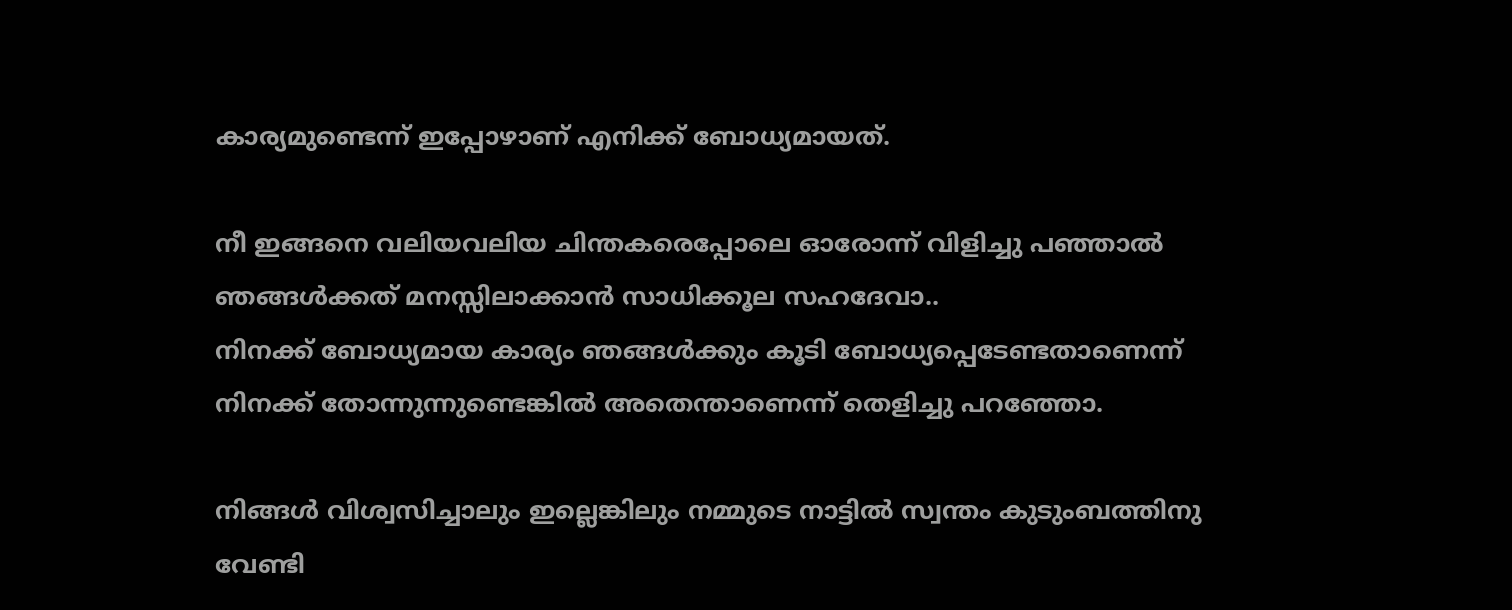കാര്യമുണ്ടെന്ന് ഇപ്പോഴാണ് എനിക്ക് ബോധ്യമായത്.

നീ ഇങ്ങനെ വലിയവലിയ ചിന്തകരെപ്പോലെ ഓരോന്ന് വിളിച്ചു പഞ്ഞാൽ ഞങ്ങൾക്കത് മനസ്സിലാക്കാൻ സാധിക്കൂല സഹദേവാ..
നിനക്ക് ബോധ്യമായ കാര്യം ഞങ്ങൾക്കും കൂടി ബോധ്യപ്പെടേണ്ടതാണെന്ന് നിനക്ക് തോന്നുന്നുണ്ടെങ്കിൽ അതെന്താണെന്ന് തെളിച്ചു പറഞ്ഞോ.

നിങ്ങൾ വിശ്വസിച്ചാലും ഇല്ലെങ്കിലും നമ്മുടെ നാട്ടിൽ സ്വന്തം കുടുംബത്തിനു വേണ്ടി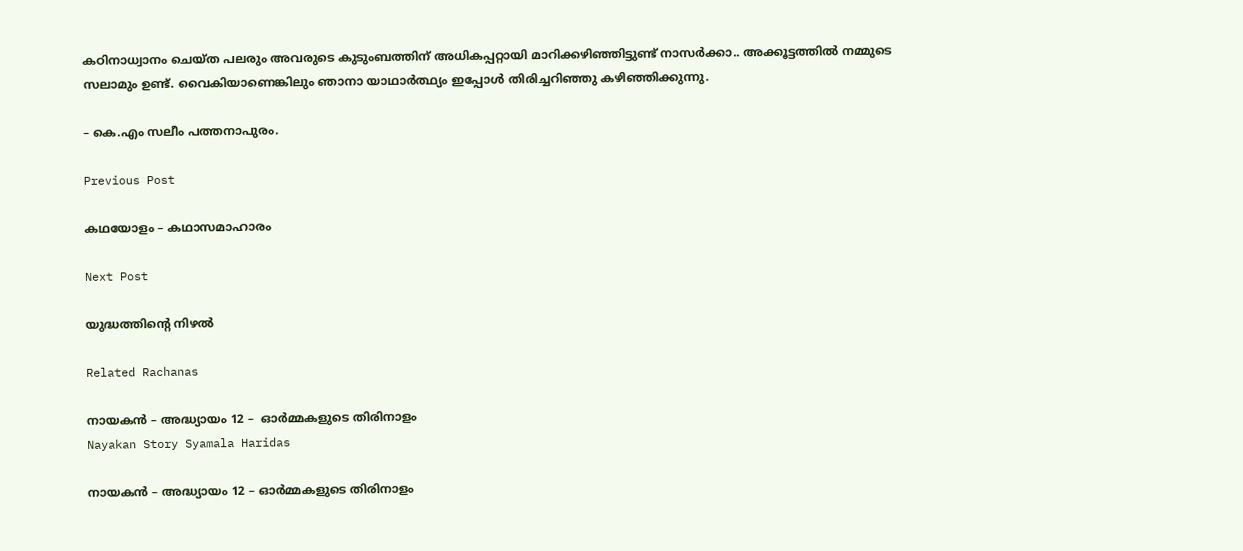കഠിനാധ്വാനം ചെയ്ത പലരും അവരുടെ കുടുംബത്തിന് അധികപ്പറ്റായി മാറിക്കഴിഞ്ഞിട്ടുണ്ട് നാസർക്കാ.. അക്കൂട്ടത്തിൽ നമ്മുടെ സലാമും ഉണ്ട്. വൈകിയാണെങ്കിലും ഞാനാ യാഥാർത്ഥ്യം ഇപ്പോൾ തിരിച്ചറിഞ്ഞു കഴിഞ്ഞിക്കുന്നു.

– കെ.എം സലീം പത്തനാപുരം.

Previous Post

കഥയോളം – കഥാസമാഹാരം

Next Post

യുദ്ധത്തിൻ്റെ നിഴൽ

Related Rachanas

നായകൻ – അദ്ധ്യായം 12 –  ഓർമ്മകളുടെ തിരിനാളം
Nayakan Story Syamala Haridas

നായകൻ – അദ്ധ്യായം 12 – ഓർമ്മകളുടെ തിരിനാളം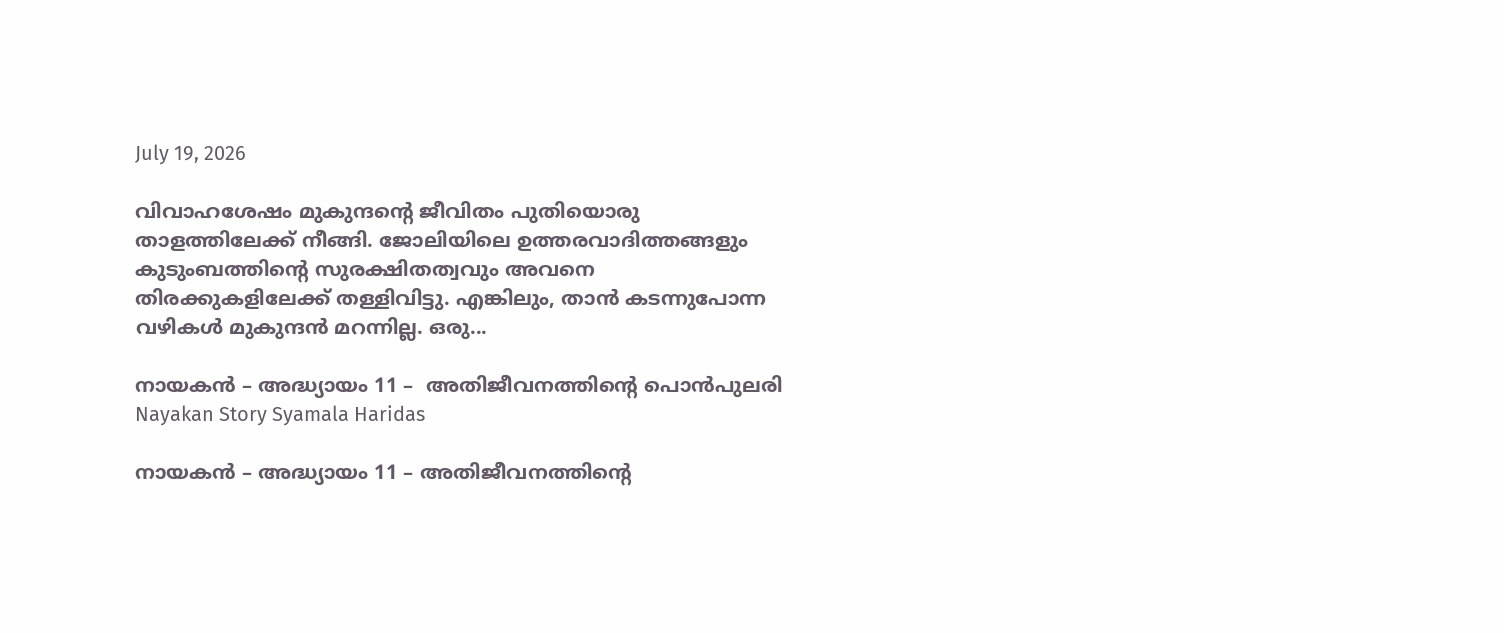July 19, 2026

വിവാഹശേഷം മുകുന്ദൻ്റെ ജീവിതം പുതിയൊരു താളത്തിലേക്ക് നീങ്ങി. ജോലിയിലെ ഉത്തരവാദിത്തങ്ങളും കുടുംബത്തിൻ്റെ സുരക്ഷിതത്വവും അവനെ തിരക്കുകളിലേക്ക് തള്ളിവിട്ടു. എങ്കിലും, താൻ കടന്നുപോന്ന വഴികൾ മുകുന്ദൻ മറന്നില്ല. ഒരു...

നായകൻ – അദ്ധ്യായം 11 –  അതിജീവനത്തിൻ്റെ പൊൻപുലരി
Nayakan Story Syamala Haridas

നായകൻ – അദ്ധ്യായം 11 – അതിജീവനത്തിൻ്റെ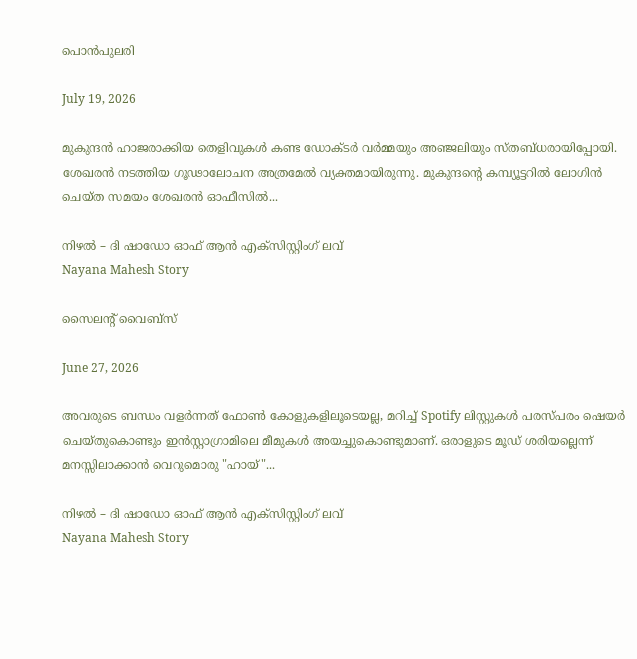പൊൻപുലരി

July 19, 2026

മുകുന്ദൻ ഹാജരാക്കിയ തെളിവുകൾ കണ്ട ഡോക്ടർ വർമ്മയും അഞ്ജലിയും സ്തബ്ധരായിപ്പോയി. ശേഖരൻ നടത്തിയ ഗൂഢാലോചന അത്രമേൽ വ്യക്തമായിരുന്നു. മുകുന്ദൻ്റെ കമ്പ്യൂട്ടറിൽ ലോഗിൻ ചെയ്ത സമയം ശേഖരൻ ഓഫീസിൽ...

നിഴൽ – ദി ഷാഡോ ഓഫ് ആൻ എക്സിസ്റ്റിംഗ് ലവ്
Nayana Mahesh Story

സൈലന്റ് വൈബ്സ്

June 27, 2026

അവരുടെ ബന്ധം വളർന്നത് ഫോൺ കോളുകളിലൂടെയല്ല, മറിച്ച് Spotify ലിസ്റ്റുകൾ പരസ്പരം ഷെയർ ചെയ്തുകൊണ്ടും ഇൻസ്റ്റാഗ്രാമിലെ മീമുകൾ അയച്ചുകൊണ്ടുമാണ്. ഒരാളുടെ മൂഡ് ശരിയല്ലെന്ന് മനസ്സിലാക്കാൻ വെറുമൊരു "ഹായ്"...

നിഴൽ – ദി ഷാഡോ ഓഫ് ആൻ എക്സിസ്റ്റിംഗ് ലവ്
Nayana Mahesh Story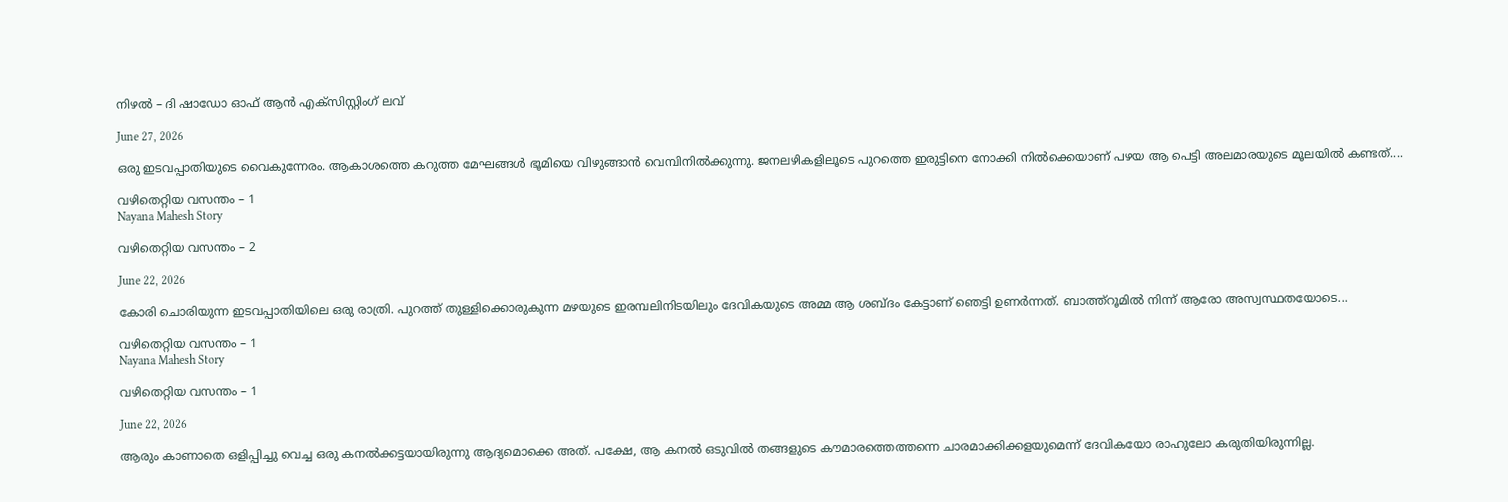നിഴൽ – ദി ഷാഡോ ഓഫ് ആൻ എക്സിസ്റ്റിംഗ് ലവ്

June 27, 2026

ഒരു ഇടവപ്പാതിയുടെ വൈകുന്നേരം. ആകാശത്തെ കറുത്ത മേഘങ്ങൾ ഭൂമിയെ വിഴുങ്ങാൻ വെമ്പിനിൽക്കുന്നു. ജനലഴികളിലൂടെ പുറത്തെ ഇരുട്ടിനെ നോക്കി നിൽക്കെയാണ് പഴയ ആ പെട്ടി അലമാരയുടെ മൂലയിൽ കണ്ടത്....

വഴിതെറ്റിയ വസന്തം – 1
Nayana Mahesh Story

വഴിതെറ്റിയ വസന്തം – 2

June 22, 2026

കോരി ചൊരിയുന്ന ഇടവപ്പാതിയിലെ ഒരു രാത്രി. പുറത്ത് തുള്ളിക്കൊരുകുന്ന മഴയുടെ ഇരമ്പലിനിടയിലും ദേവികയുടെ അമ്മ ആ ശബ്ദം കേട്ടാണ് ഞെട്ടി ഉണർന്നത്. ബാത്ത്റൂമിൽ നിന്ന് ആരോ അസ്വസ്ഥതയോടെ...

വഴിതെറ്റിയ വസന്തം – 1
Nayana Mahesh Story

വഴിതെറ്റിയ വസന്തം – 1

June 22, 2026

ആരും കാണാതെ ഒളിപ്പിച്ചു വെച്ച ഒരു കനൽക്കട്ടയായിരുന്നു ആദ്യമൊക്കെ അത്. പക്ഷേ, ആ കനൽ ഒടുവിൽ തങ്ങളുടെ കൗമാരത്തെത്തന്നെ ചാരമാക്കിക്കളയുമെന്ന് ദേവികയോ രാഹുലോ കരുതിയിരുന്നില്ല.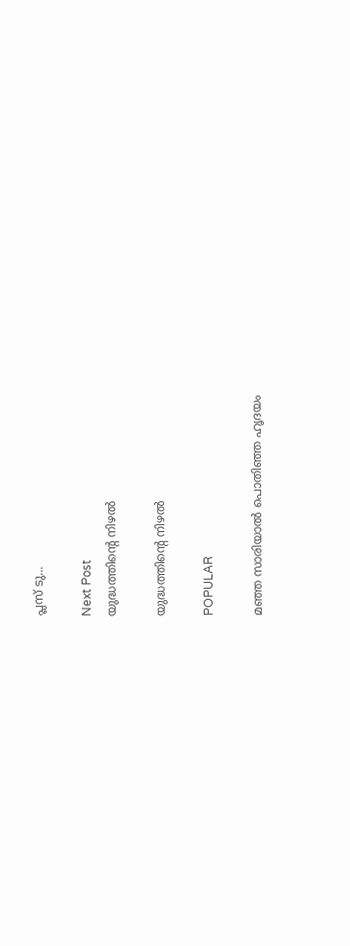പ്ലസ് ടു...

Next Post
യുദ്ധത്തിൻ്റെ നിഴൽ

യുദ്ധത്തിൻ്റെ നിഴൽ

POPULAR

മഞ്ഞ സാരിയാൽ പൊതിഞ്ഞ ഹൃദയം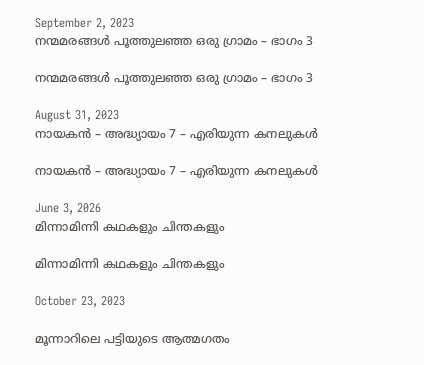September 2, 2023
നന്മമരങ്ങൾ പൂത്തുലഞ്ഞ ഒരു ഗ്രാമം – ഭാഗം 3

നന്മമരങ്ങൾ പൂത്തുലഞ്ഞ ഒരു ഗ്രാമം – ഭാഗം 3

August 31, 2023
നായകൻ – അദ്ധ്യായം 7 – എരിയുന്ന കനലുകൾ

നായകൻ – അദ്ധ്യായം 7 – എരിയുന്ന കനലുകൾ

June 3, 2026
മിന്നാമിന്നി കഥകളും ചിന്തകളും

മിന്നാമിന്നി കഥകളും ചിന്തകളും

October 23, 2023

മൂന്നാറിലെ പട്ടിയുടെ ആത്മഗതം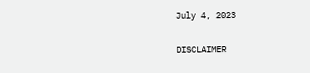July 4, 2023

DISCLAIMER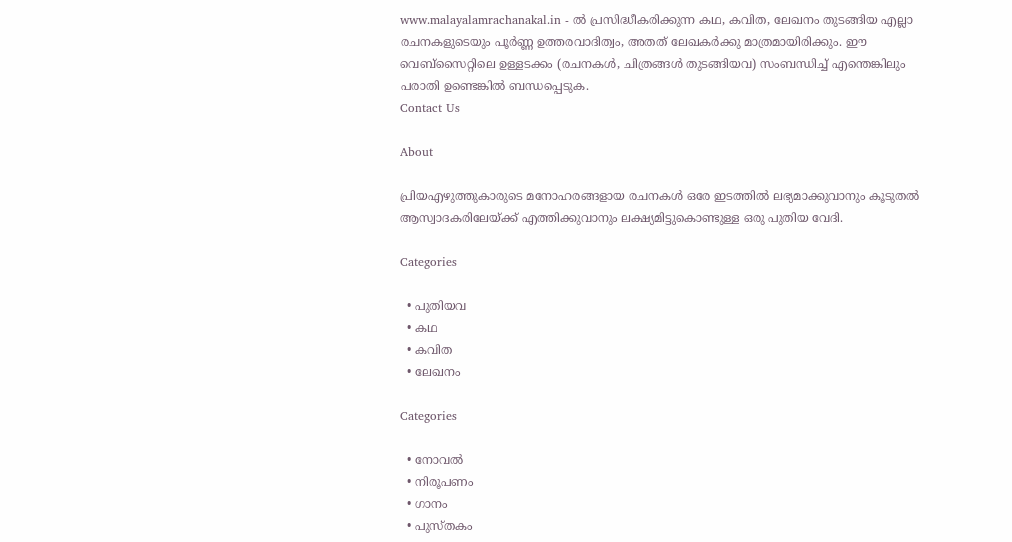www.malayalamrachanakal.in - ല്‍ പ്രസിദ്ധീകരിക്കുന്ന കഥ, കവിത, ലേഖനം തുടങ്ങിയ എല്ലാ രചനകളുടെയും പൂർണ്ണ ഉത്തരവാദിത്വം, അതത് ലേഖകര്‍ക്കു മാത്രമായിരിക്കും. ഈ വെബ്‌സൈറ്റിലെ ഉള്ളടക്കം (രചനകൾ, ചിത്രങ്ങൾ തുടങ്ങിയവ) സംബന്ധിച്ച് എന്തെങ്കിലും പരാതി ഉണ്ടെങ്കിൽ ബന്ധപ്പെടുക.
Contact Us

About

പ്രിയഎഴുത്തുകാരുടെ മനോഹരങ്ങളായ രചനകൾ ഒരേ ഇടത്തിൽ ലഭ്യമാക്കുവാനും കൂടുതൽ ആസ്വാദകരിലേയ്ക്ക് എത്തിക്കുവാനും ലക്ഷ്യമിട്ടുകൊണ്ടുള്ള ഒരു പുതിയ വേദി.

Categories

  • പുതിയവ
  • കഥ
  • കവിത
  • ലേഖനം

Categories

  • നോവൽ
  • നിരൂപണം
  • ഗാനം
  • പുസ്തകം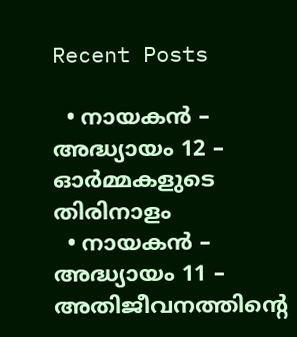Recent Posts

  • നായകൻ – അദ്ധ്യായം 12 – ഓർമ്മകളുടെ തിരിനാളം
  • നായകൻ – അദ്ധ്യായം 11 – അതിജീവനത്തിൻ്റെ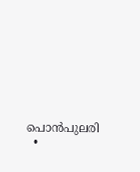പൊൻപുലരി
  •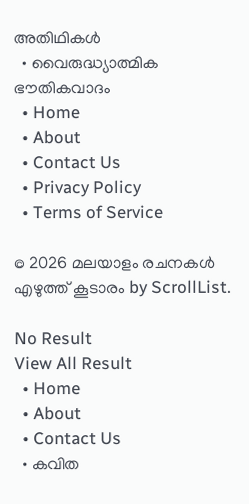അതിഥികൾ
  • വൈരുദ്ധ്യാത്മിക ഭൗതികവാദം
  • Home
  • About
  • Contact Us
  • Privacy Policy
  • Terms of Service

© 2026 മലയാളം രചനകൾ എഴുത്ത് കൂടാരം by ScrollList.

No Result
View All Result
  • Home
  • About
  • Contact Us
  • കവിത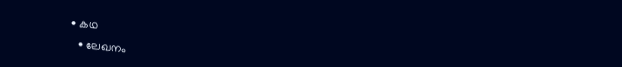• കഥ
  • ലേഖനം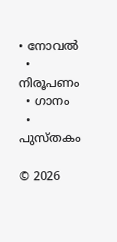• നോവൽ
  • നിരൂപണം
  • ഗാനം
  • പുസ്തകം

© 2026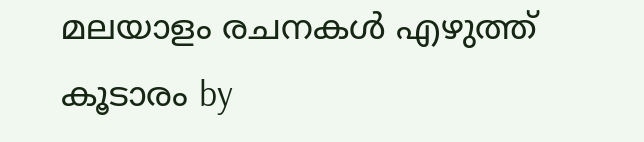മലയാളം രചനകൾ എഴുത്ത് കൂടാരം by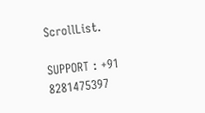ScrollList.

SUPPORT : +91 8281475397